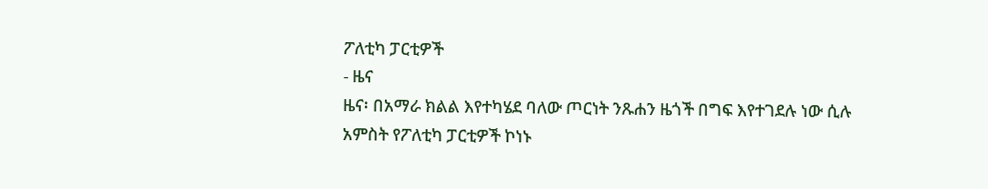ፖለቲካ ፓርቲዎች
- ዜና
ዜና፡ በአማራ ክልል እየተካሄደ ባለው ጦርነት ንጹሐን ዜጎች በግፍ እየተገደሉ ነው ሲሉ አምስት የፖለቲካ ፓርቲዎች ኮነኑ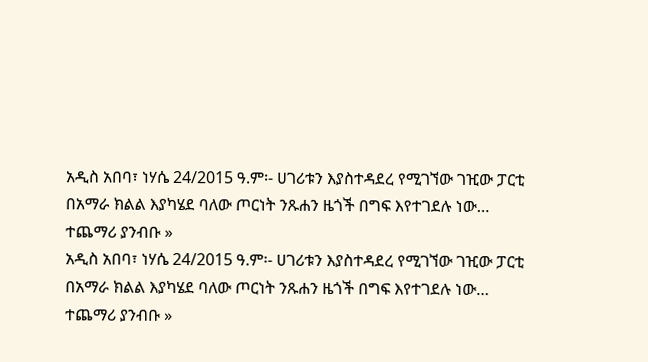አዲስ አበባ፣ ነሃሴ 24/2015 ዓ.ም፡- ሀገሪቱን እያስተዳደረ የሚገኘው ገዢው ፓርቲ በአማራ ክልል እያካሄደ ባለው ጦርነት ንጹሐን ዜጎች በግፍ እየተገደሉ ነው…
ተጨማሪ ያንብቡ »
አዲስ አበባ፣ ነሃሴ 24/2015 ዓ.ም፡- ሀገሪቱን እያስተዳደረ የሚገኘው ገዢው ፓርቲ በአማራ ክልል እያካሄደ ባለው ጦርነት ንጹሐን ዜጎች በግፍ እየተገደሉ ነው…
ተጨማሪ ያንብቡ »